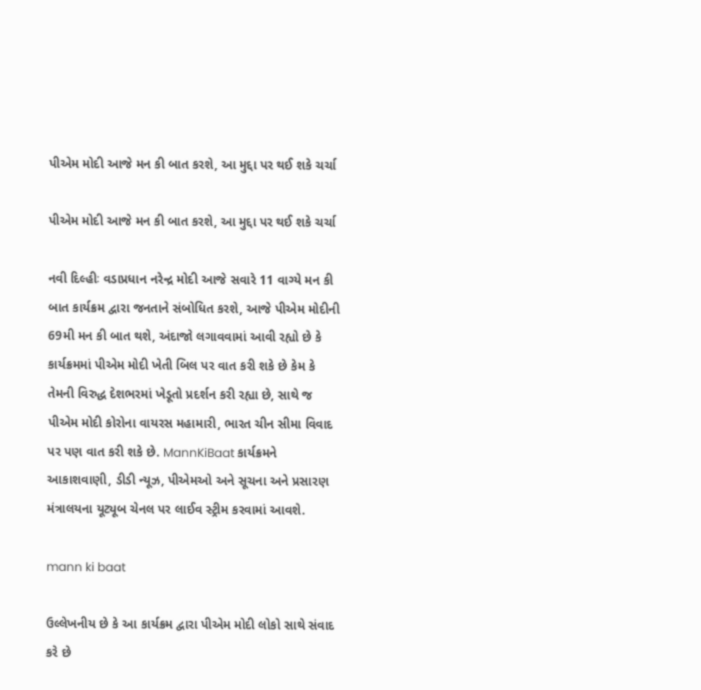પીએમ મોદી આજે મન કી બાત કરશે, આ મુદ્દા પર થઈ શકે ચર્ચા

પીએમ મોદી આજે મન કી બાત કરશે, આ મુદ્દા પર થઈ શકે ચર્ચા

નવી દિલ્હીઃ વડાપ્રધાન નરેન્દ્ર મોદી આજે સવારે 11 વાગ્યે મન કી બાત કાર્યક્રમ દ્વારા જનતાને સંબોધિત કરશે, આજે પીએમ મોદીની 69મી મન કી બાત થશે, અંદાજો લગાવવામાં આવી રહ્યો છે કે કાર્યક્રમમાં પીએમ મોદી ખેતી બિલ પર વાત કરી શકે છે કેમ કે તેમની વિરુદ્ધ દેશભરમાં ખેડૂતો પ્રદર્શન કરી રહ્યા છે, સાથે જ પીએમ મોદી કોરોના વાયરસ મહામારી, ભારત ચીન સીમા વિવાદ પર પણ વાત કરી શકે છે. MannKiBaat કાર્યક્રમને આકાશવાણી, ડીડી ન્યૂઝ, પીએમઓ અને સૂચના અને પ્રસારણ મંત્રાલયના યૂટ્યૂબ ચેનલ પર લાઈવ સ્ટ્રીમ કરવામાં આવશે.

mann ki baat

ઉલ્લેખનીય છે કે આ કાર્યક્રમ દ્વારા પીએમ મોદી લોકો સાથે સંવાદ કરે છે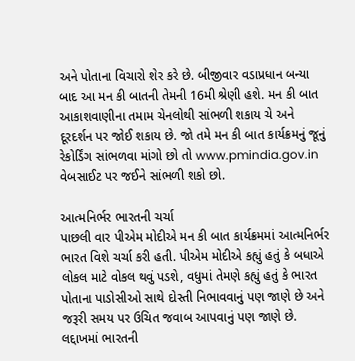અને પોતાના વિચારો શેર કરે છે. બીજીવાર વડાપ્રધાન બન્યા બાદ આ મન કી બાતની તેમની 16મી શ્રેણી હશે. મન કી બાત આકાશવાણીના તમામ ચેનલોથી સાંભળી શકાય ચે અને દૂરદર્શન પર જોઈ શકાય છે. જો તમે મન કી બાત કાર્યક્રમનું જૂનું રેકોર્ડિંગ સાંભળવા માંગો છો તો www.pmindia.gov.in વેબસાઈટ પર જઈને સાંભળી શકો છો.

આત્મનિર્ભર ભારતની ચર્ચા
પાછલી વાર પીએમ મોદીએ મન કી બાત કાર્યક્રમમાં આત્મનિર્ભર ભારત વિશે ચર્ચા કરી હતી. પીએમ મોદીએ કહ્યું હતું કે બધાએ લોકલ માટે વોકલ થવું પડશે, વધુમાં તેમણે કહ્યું હતું કે ભારત પોતાના પાડોસીઓ સાથે દોસ્તી નિભાવવાનું પણ જાણે છે અને જરૂરી સમય પર ઉચિત જવાબ આપવાનું પણ જાણે છે. લદ્દાખમાં ભારતની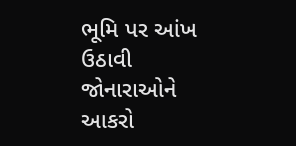ભૂમિ પર આંખ ઉઠાવી જોનારાઓને આકરો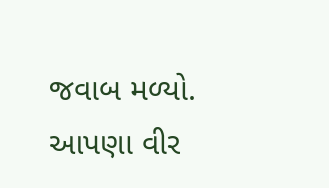જવાબ મળ્યો. આપણા વીર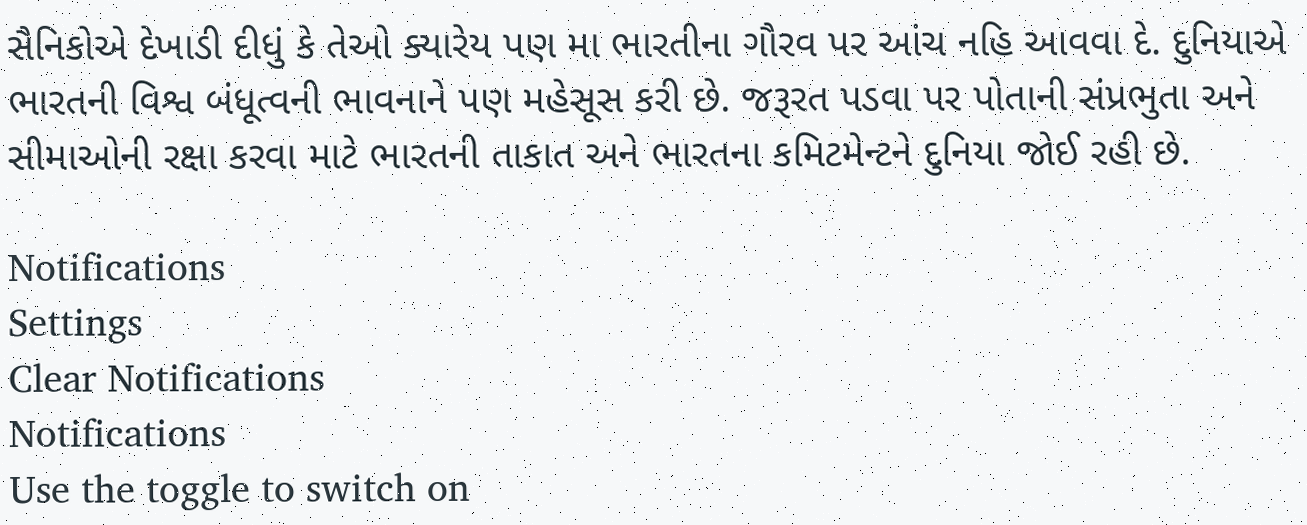સૈનિકોએ દેખાડી દીધું કે તેઓ ક્યારેય પણ મા ભારતીના ગૌરવ પર આંચ નહિ આવવા દે. દુનિયાએ ભારતની વિશ્વ બંધૂત્વની ભાવનાને પણ મહેસૂસ કરી છે. જરૂરત પડવા પર પોતાની સંપ્રભુતા અને સીમાઓની રક્ષા કરવા માટે ભારતની તાકાત અને ભારતના કમિટમેન્ટને દુનિયા જોઈ રહી છે.

Notifications
Settings
Clear Notifications
Notifications
Use the toggle to switch on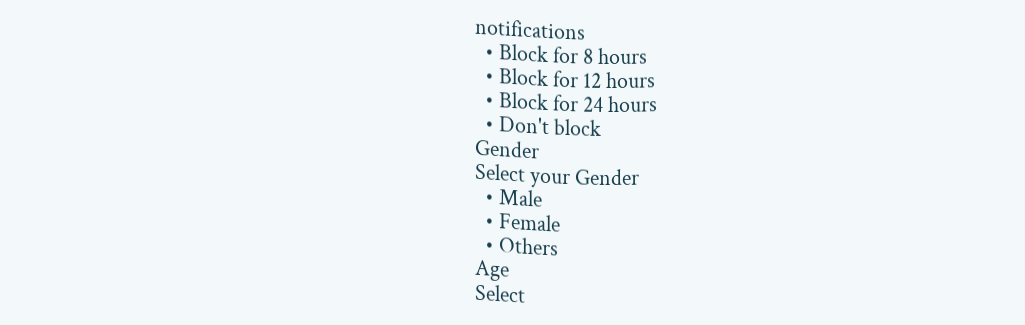notifications
  • Block for 8 hours
  • Block for 12 hours
  • Block for 24 hours
  • Don't block
Gender
Select your Gender
  • Male
  • Female
  • Others
Age
Select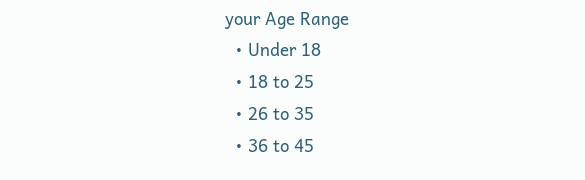your Age Range
  • Under 18
  • 18 to 25
  • 26 to 35
  • 36 to 45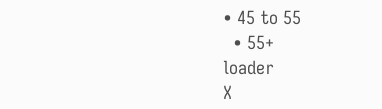• 45 to 55
  • 55+
loader
X